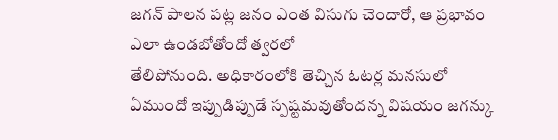జగన్ పాలన పట్ల జనం ఎంత విసుగు చెందారో, ఆ ప్రభావం ఎలా ఉండబోతోందో త్వరలో
తేలిపోనుంది. అధికారంలోకి తెచ్చిన ఓటర్ల మనసులో ఏముందో ఇప్పుడిప్పుడే స్పష్టమవుతోందన్న విషయం జగన్కు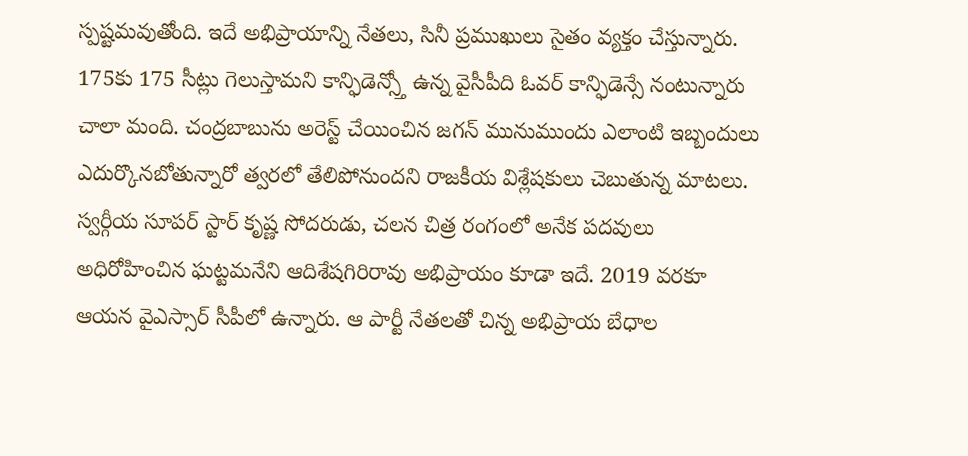స్పష్టమవుతోంది. ఇదే అభిప్రాయాన్ని నేతలు, సినీ ప్రముఖులు సైతం వ్యక్తం చేస్తున్నారు. 175కు 175 సీట్లు గెలుస్తామని కాన్ఫిడెన్స్తో ఉన్న వైసీపీది ఓవర్ కాన్ఫిడెన్సే నంటున్నారు చాలా మంది. చంద్రబాబును అరెస్ట్ చేయించిన జగన్ మునుముందు ఎలాంటి ఇబ్బందులు ఎదుర్కొనబోతున్నారో త్వరలో తేలిపోనుందని రాజకీయ విశ్లేషకులు చెబుతున్న మాటలు.
స్వర్గీయ సూపర్ స్టార్ కృష్ణ సోదరుడు, చలన చిత్ర రంగంలో అనేక పదవులు అధిరోహించిన ఘట్టమనేని ఆదిశేషగిరిరావు అభిప్రాయం కూడా ఇదే. 2019 వరకూ ఆయన వైఎస్సార్ సీపీలో ఉన్నారు. ఆ పార్టీ నేతలతో చిన్న అభిప్రాయ బేధాల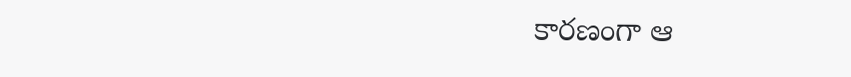కారణంగా ఆ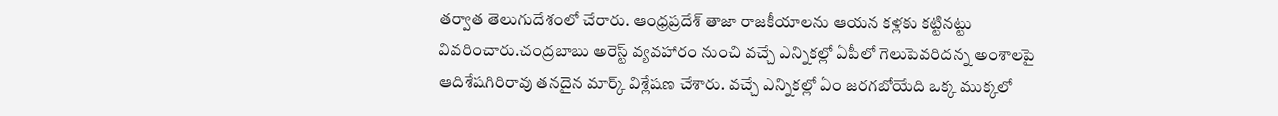తర్వాత తెలుగుదేశంలో చేరారు. ఆంధ్రప్రదేశ్ తాజా రాజకీయాలను ఆయన కళ్లకు కట్టినట్టు వివరించారు.చంద్రబాబు అరెస్ట్ వ్యవహారం నుంచి వచ్చే ఎన్నికల్లో ఏపీలో గెలుపెవరిదన్న అంశాలపై ఆదిశేషగిరిరావు తనదైన మార్క్ విశ్లేషణ చేశారు. వచ్చే ఎన్నికల్లో ఏం జరగబోయేది ఒక్క ముక్కలో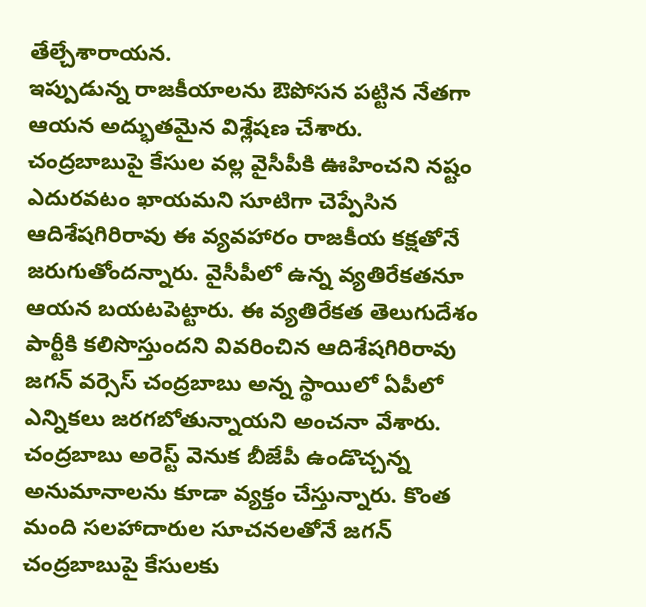తేల్చేశారాయన.
ఇప్పుడున్న రాజకీయాలను ఔపోసన పట్టిన నేతగా ఆయన అద్భుతమైన విశ్లేషణ చేశారు. చంద్రబాబుపై కేసుల వల్ల వైసీపీకి ఊహించని నష్టం ఎదురవటం ఖాయమని సూటిగా చెప్పేసిన ఆదిశేషగిరిరావు ఈ వ్యవహారం రాజకీయ కక్షతోనే జరుగుతోందన్నారు. వైసీపీలో ఉన్న వ్యతిరేకతనూ ఆయన బయటపెట్టారు. ఈ వ్యతిరేకత తెలుగుదేశం పార్టీకి కలిసొస్తుందని వివరించిన ఆదిశేషగిరిరావు జగన్ వర్సెస్ చంద్రబాబు అన్న స్థాయిలో ఏపీలో ఎన్నికలు జరగబోతున్నాయని అంచనా వేశారు. చంద్రబాబు అరెస్ట్ వెనుక బీజేపీ ఉండొచ్చన్న అనుమానాలను కూడా వ్యక్తం చేస్తున్నారు. కొంత మంది సలహాదారుల సూచనలతోనే జగన్ చంద్రబాబుపై కేసులకు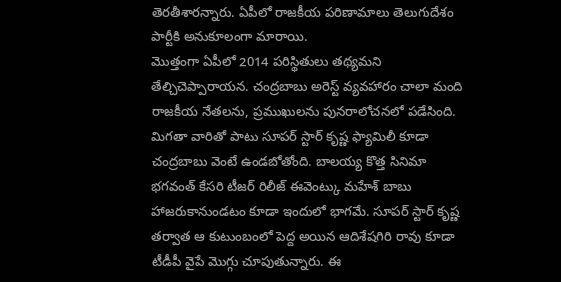తెరతీశారన్నారు. ఏపీలో రాజకీయ పరిణామాలు తెలుగుదేశం పార్టీకి అనుకూలంగా మారాయి.
మొత్తంగా ఏపీలో 2014 పరిస్థితులు తథ్యమని తేల్చిచెప్పారాయన. చంద్రబాబు అరెస్ట్ వ్యవహారం చాలా మంది రాజకీయ నేతలను, ప్రముఖులను పునరాలోచనలో పడేసింది. మిగతా వారితో పాటు సూపర్ స్టార్ కృష్ణ ఫ్యామిలీ కూడా చంద్రబాబు వెంటే ఉండబోతోంది. బాలయ్య కొత్త సినిమా భగవంత్ కేసరి టీజర్ రిలీజ్ ఈవెంట్కు మహేశ్ బాబు హాజరుకానుండటం కూడా ఇందులో భాగమే. సూపర్ స్టార్ కృష్ణ తర్వాత ఆ కుటుంబంలో పెద్ద అయిన ఆదిశేషగిరి రావు కూడా టీడీపీ వైపే మొగ్గు చూపుతున్నారు. ఈ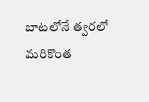బాటలోనే త్వరలో మరికొంత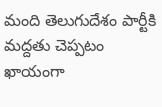మంది తెలుగుదేశం పార్టీకి మద్దతు చెప్పటం ఖాయంగా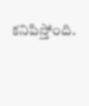కనిపిస్తోంది.